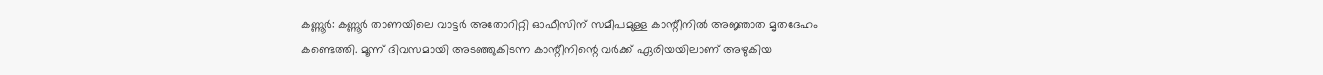കണ്ണൂർ: കണ്ണൂർ താണയിലെ വാട്ടർ അതോറിറ്റി ഓഫീസിന് സമീപമുള്ള കാന്റീനിൽ അജ്ഞാത മൃതദേഹം കണ്ടെത്തി. മൂന്ന് ദിവസമായി അടഞ്ഞുകിടന്ന കാന്റീനിന്റെ വർക്ക് ഏരിയയിലാണ് അഴുകിയ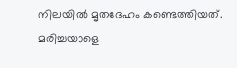നിലയിൽ മൃതദേഹം കണ്ടെത്തിയത്.
മരിച്ചയാളെ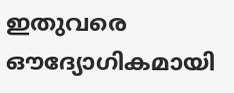ഇതുവരെ ഔദ്യോഗികമായി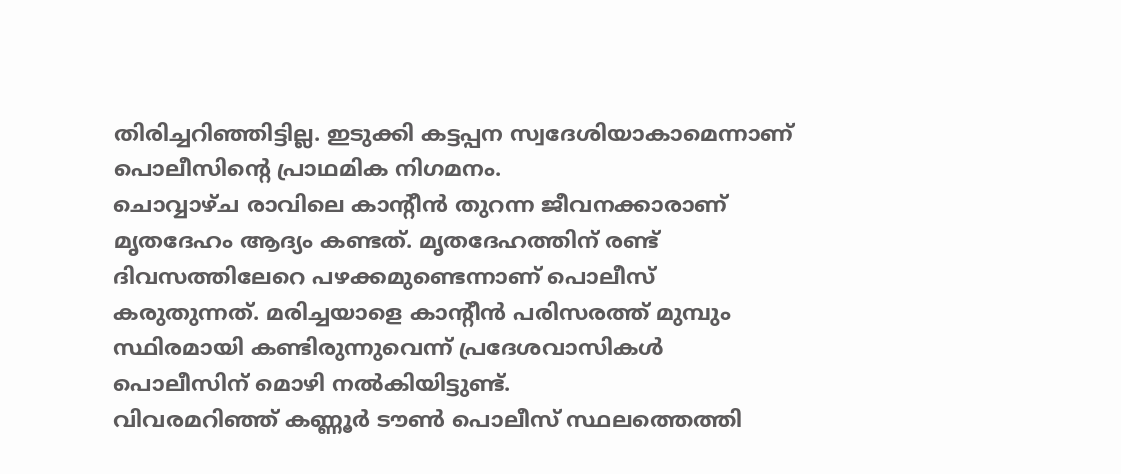തിരിച്ചറിഞ്ഞിട്ടില്ല. ഇടുക്കി കട്ടപ്പന സ്വദേശിയാകാമെന്നാണ് പൊലീസിന്റെ പ്രാഥമിക നിഗമനം.
ചൊവ്വാഴ്ച രാവിലെ കാന്റീൻ തുറന്ന ജീവനക്കാരാണ് മൃതദേഹം ആദ്യം കണ്ടത്. മൃതദേഹത്തിന് രണ്ട് ദിവസത്തിലേറെ പഴക്കമുണ്ടെന്നാണ് പൊലീസ് കരുതുന്നത്. മരിച്ചയാളെ കാന്റീൻ പരിസരത്ത് മുമ്പും സ്ഥിരമായി കണ്ടിരുന്നുവെന്ന് പ്രദേശവാസികൾ പൊലീസിന് മൊഴി നൽകിയിട്ടുണ്ട്.
വിവരമറിഞ്ഞ് കണ്ണൂർ ടൗൺ പൊലീസ് സ്ഥലത്തെത്തി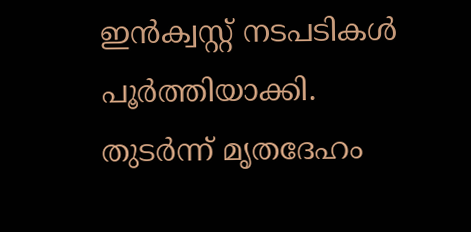ഇൻക്വസ്റ്റ് നടപടികൾ പൂർത്തിയാക്കി. തുടർന്ന് മൃതദേഹം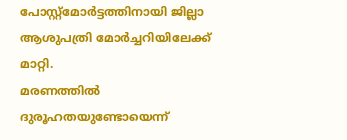പോസ്റ്റ്മോർട്ടത്തിനായി ജില്ലാ ആശുപത്രി മോർച്ചറിയിലേക്ക് മാറ്റി.
മരണത്തിൽ ദുരൂഹതയുണ്ടോയെന്ന്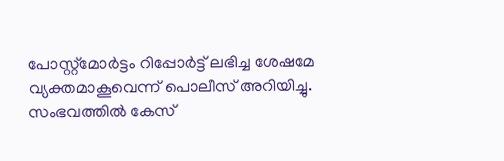പോസ്റ്റ്മോർട്ടം റിപ്പോർട്ട് ലഭിച്ച ശേഷമേ വ്യക്തമാകൂവെന്ന് പൊലീസ് അറിയിച്ചു. സംഭവത്തിൽ കേസ്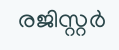രജിസ്റ്റർ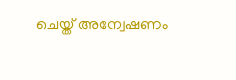ചെയ്ത് അന്വേഷണം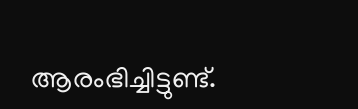ആരംഭിച്ചിട്ടുണ്ട്.